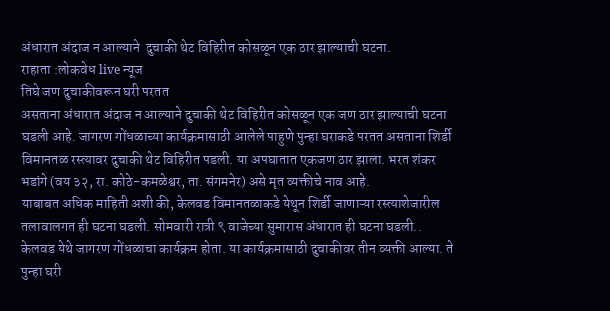अंधारात अंदाज न आल्याने  दुचाकी थेट विहिरीत कोसळून एक ठार झाल्याची घटना.
राहाता :लोकवेध live न्यूज
तिघे जण दुचाकीवरून घरी परतत
असताना अंधारात अंदाज न आल्याने दुचाकी थेट विहिरीत कोसळून एक जण ठार झाल्याची घटना घडली आहे. जागरण गोंधळाच्या कार्यक्रमासाठी आलेले पाहुणे पुन्हा घराकडे परतत असताना शिर्डी विमानतळ रस्त्यावर दुचाकी थेट विहिरीत पडली. या अपघातात एकजण ठार झाला. भरत शंकर भडांगे (वय ३२, रा. कोठे-कमळेश्वर, ता. संगमनेर) असे मृत व्यक्तीचे नाव आहे.
याबाबत अधिक माहिती अशी की, केलवड विमानतळाकडे येथून शिर्डी जाणाऱ्या रस्त्याशेजारील तलावालगत ही घटना घडली. सोमवारी रात्री ९ वाजेच्या सुमारास अंधारात ही घटना घडली.. केलवड येथे जागरण गोंधळाचा कार्यक्रम होता. या कार्यक्रमासाठी दुचाकीवर तीन व्यक्ती आल्या. ते पुन्हा घरी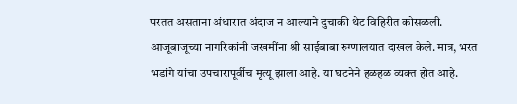परतत असताना अंधारात अंदाज न आल्याने दुचाकी थेट विहिरीत कोसळली. आजूबाजूच्या नागरिकांनी जखमींना श्री साईबाबा रुग्णालयात दाखल केले. मात्र, भरत भडांगे यांचा उपचारापूर्वीच मृत्यू झाला आहे. या घटनेने हळहळ व्यक्त होत आहे.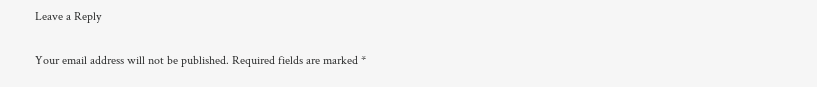Leave a Reply

Your email address will not be published. Required fields are marked *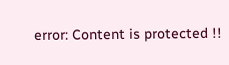error: Content is protected !!